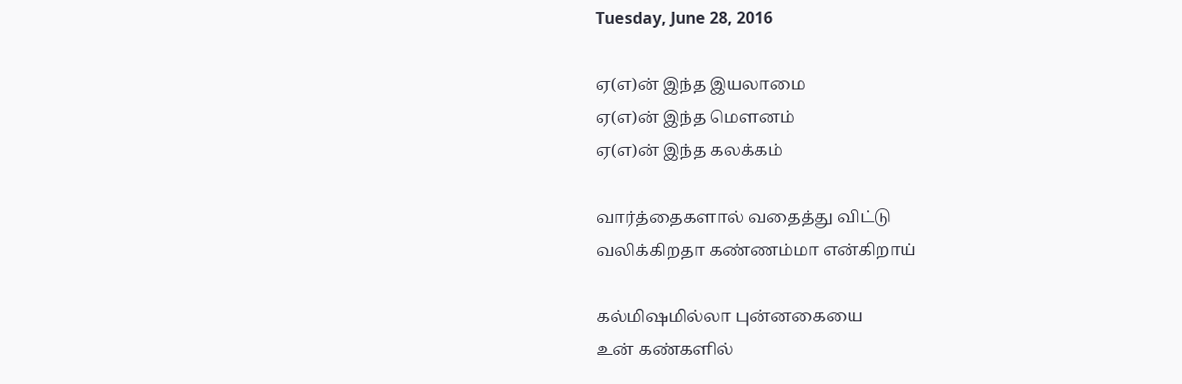Tuesday, June 28, 2016

ஏ(எ)ன் இந்த இயலாமை
ஏ(எ)ன் இந்த மௌனம்
ஏ(எ)ன் இந்த கலக்கம்

வார்த்தைகளால் வதைத்து விட்டு
வலிக்கிறதா கண்ணம்மா என்கிறாய்

கல்மிஷமில்லா புன்னகையை
உன் கண்களில்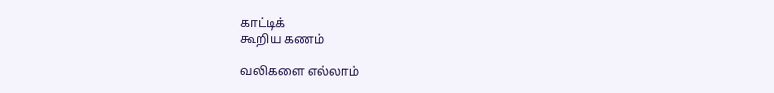காட்டிக்
கூறிய கணம்

வலிகளை எல்லாம்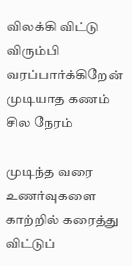விலக்கி விட்டு
விரும்பி வரப்பார்க்கிறேன்
முடியாத கணம் சில நேரம்

முடிந்த வரை உணர்வுகளை
காற்றில் கரைத்து விட்டுப்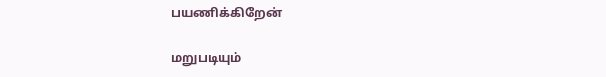பயணிக்கிறேன்

மறுபடியும்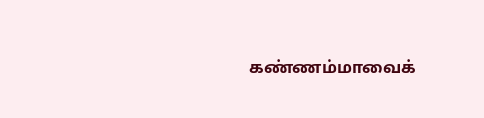கண்ணம்மாவைக்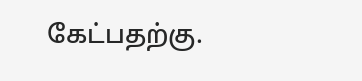கேட்பதற்கு.